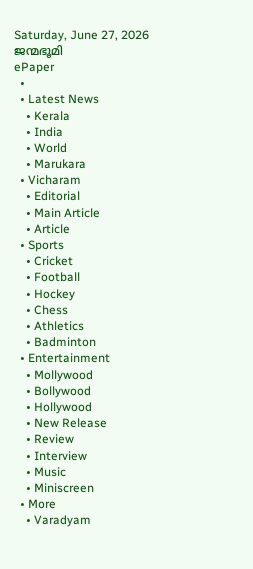Saturday, June 27, 2026
ജന്മഭൂമി
ePaper
  •
  • Latest News
    • Kerala
    • India
    • World
    • Marukara
  • Vicharam
    • Editorial
    • Main Article
    • Article
  • Sports
    • Cricket
    • Football
    • Hockey
    • Chess
    • Athletics
    • Badminton
  • Entertainment
    • Mollywood
    • Bollywood
    • Hollywood
    • New Release
    • Review
    • Interview
    • Music
    • Miniscreen
  • More
    • Varadyam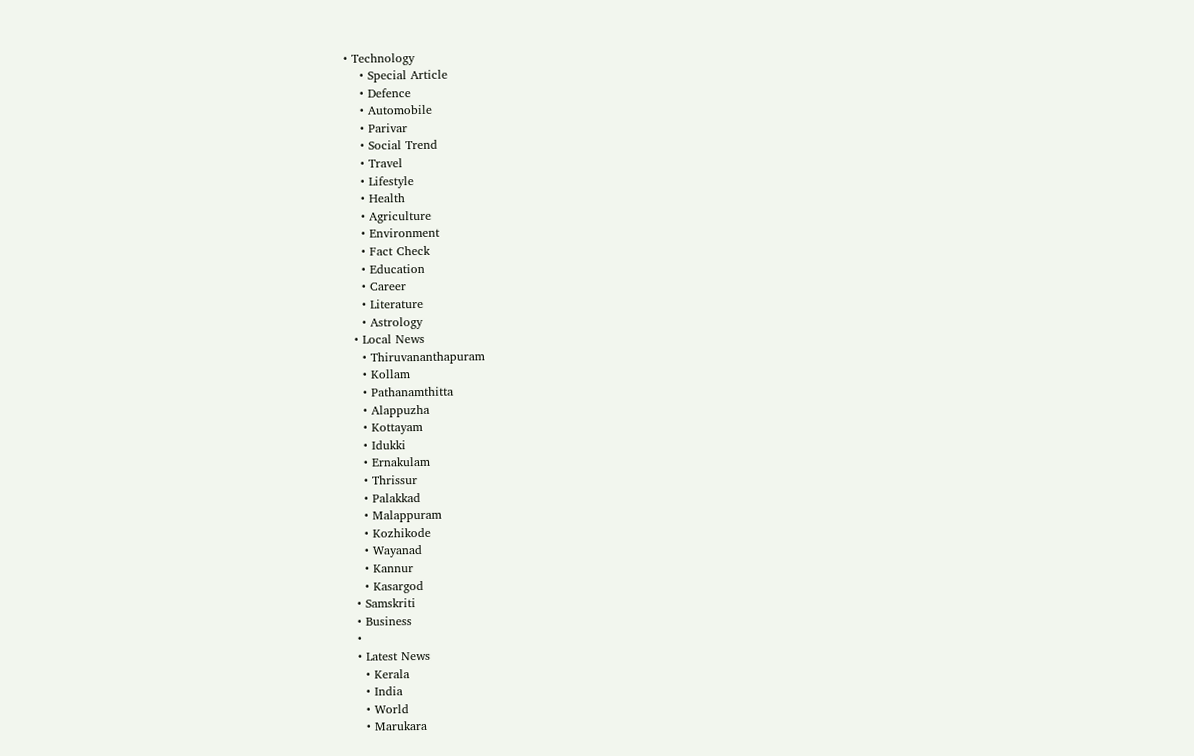• Technology
    • Special Article
    • Defence
    • Automobile
    • Parivar
    • Social Trend
    • Travel
    • Lifestyle
    • Health
    • Agriculture
    • Environment
    • Fact Check
    • Education
    • Career
    • Literature
    • Astrology
  • Local News
    • Thiruvananthapuram
    • Kollam
    • Pathanamthitta
    • Alappuzha
    • Kottayam
    • Idukki
    • Ernakulam
    • Thrissur
    • Palakkad
    • Malappuram
    • Kozhikode
    • Wayanad
    • Kannur
    • Kasargod
  • Samskriti
  • Business
  •
  • Latest News
    • Kerala
    • India
    • World
    • Marukara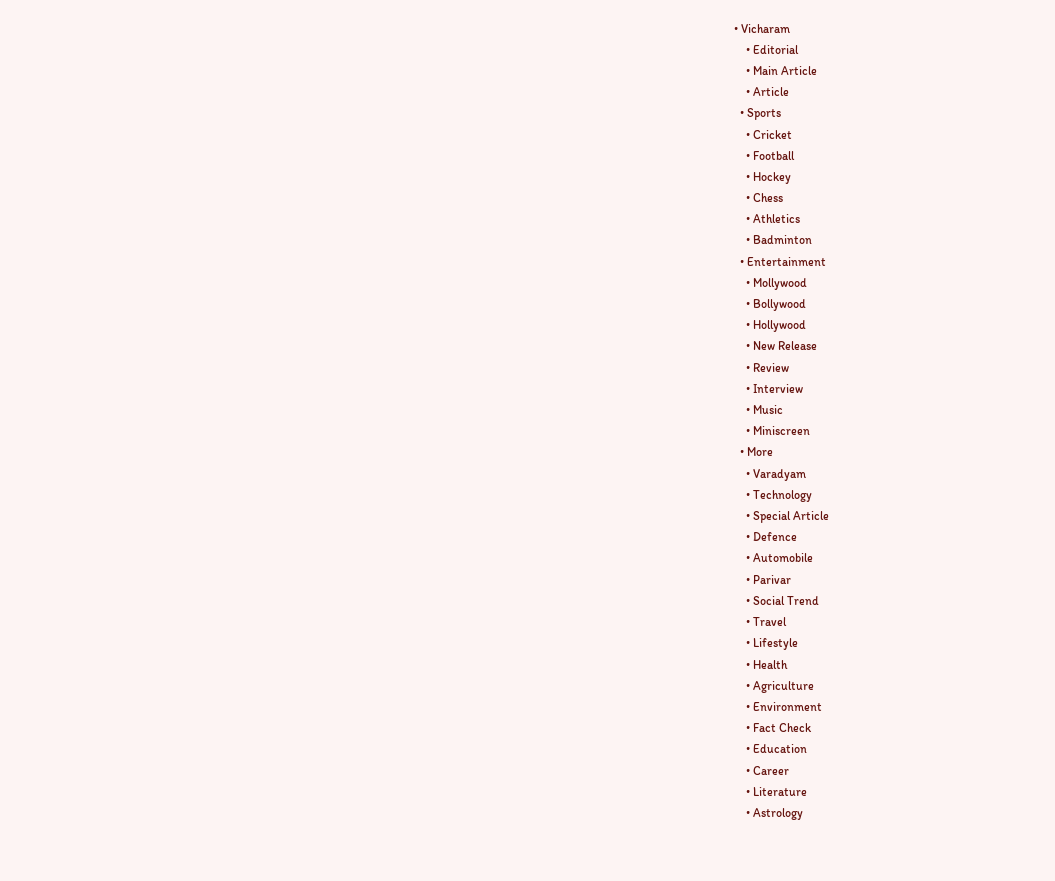• Vicharam
    • Editorial
    • Main Article
    • Article
  • Sports
    • Cricket
    • Football
    • Hockey
    • Chess
    • Athletics
    • Badminton
  • Entertainment
    • Mollywood
    • Bollywood
    • Hollywood
    • New Release
    • Review
    • Interview
    • Music
    • Miniscreen
  • More
    • Varadyam
    • Technology
    • Special Article
    • Defence
    • Automobile
    • Parivar
    • Social Trend
    • Travel
    • Lifestyle
    • Health
    • Agriculture
    • Environment
    • Fact Check
    • Education
    • Career
    • Literature
    • Astrology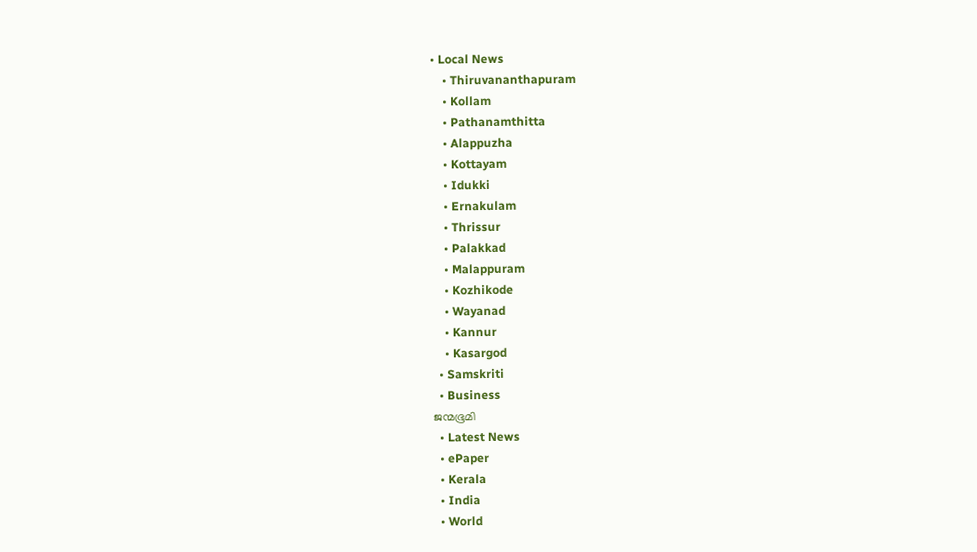• Local News
    • Thiruvananthapuram
    • Kollam
    • Pathanamthitta
    • Alappuzha
    • Kottayam
    • Idukki
    • Ernakulam
    • Thrissur
    • Palakkad
    • Malappuram
    • Kozhikode
    • Wayanad
    • Kannur
    • Kasargod
  • Samskriti
  • Business
ജന്മഭൂമി
  • Latest News
  • ePaper
  • Kerala
  • India
  • World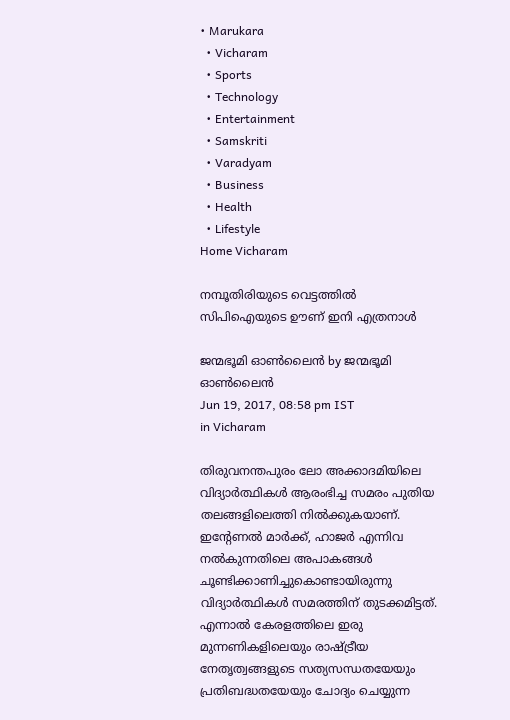• Marukara
  • Vicharam
  • Sports
  • Technology
  • Entertainment
  • Samskriti
  • Varadyam
  • Business
  • Health
  • Lifestyle
Home Vicharam

നമ്പൂതിരിയുടെ വെട്ടത്തില്‍ സിപിഐയുടെ ഊണ് ഇനി എത്രനാള്‍

ജന്മഭൂമി ഓണ്‍ലൈന്‍ by ജന്മഭൂമി ഓണ്‍ലൈന്‍
Jun 19, 2017, 08:58 pm IST
in Vicharam

തിരുവനന്തപുരം ലോ അക്കാദമിയിലെ വിദ്യാര്‍ത്ഥികള്‍ ആരംഭിച്ച സമരം പുതിയ തലങ്ങളിലെത്തി നില്‍ക്കുകയാണ്. ഇന്റേണല്‍ മാര്‍ക്ക്, ഹാജര്‍ എന്നിവ നല്‍കുന്നതിലെ അപാകങ്ങള്‍ ചൂണ്ടിക്കാണിച്ചുകൊണ്ടായിരുന്നു വിദ്യാര്‍ത്ഥികള്‍ സമരത്തിന് തുടക്കമിട്ടത്. എന്നാല്‍ കേരളത്തിലെ ഇരു മുന്നണികളിലെയും രാഷ്‌ട്രീയ നേതൃത്വങ്ങളുടെ സത്യസന്ധതയേയും പ്രതിബദ്ധതയേയും ചോദ്യം ചെയ്യുന്ന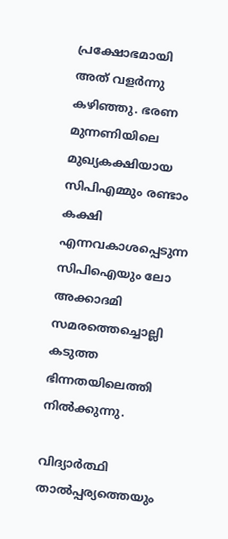പ്രക്ഷോഭമായി അത് വളര്‍ന്നു കഴിഞ്ഞു. ഭരണ മുന്നണിയിലെ മുഖ്യകക്ഷിയായ സിപിഎമ്മും രണ്ടാം കക്ഷി എന്നവകാശപ്പെടുന്ന സിപിഐയും ലോ അക്കാദമി സമരത്തെച്ചൊല്ലി കടുത്ത ഭിന്നതയിലെത്തി നില്‍ക്കുന്നു.

വിദ്യാര്‍ത്ഥി താല്‍പ്പര്യത്തെയും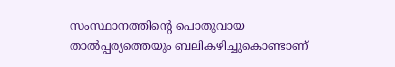സംസ്ഥാനത്തിന്റെ പൊതുവായ താല്‍പ്പര്യത്തെയും ബലികഴിച്ചുകൊണ്ടാണ്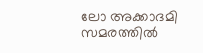ലോ അക്കാദമി സമരത്തില്‍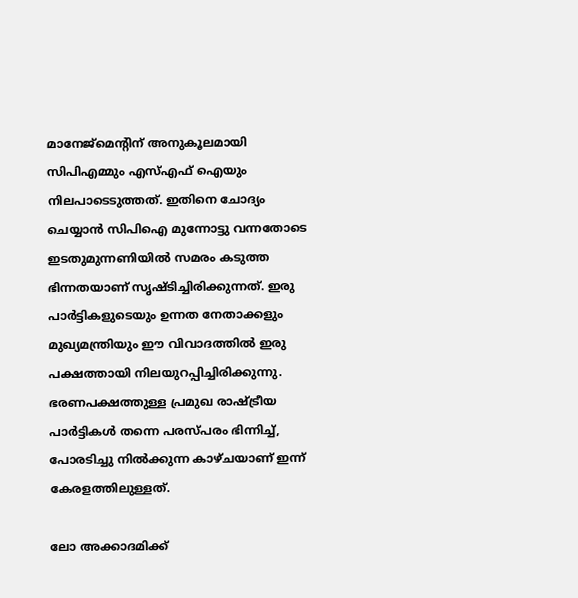മാനേജ്‌മെന്റിന് അനുകൂലമായി സിപിഎമ്മും എസ്എഫ് ഐയും നിലപാടെടുത്തത്. ഇതിനെ ചോദ്യം ചെയ്യാന്‍ സിപിഐ മുന്നോട്ടു വന്നതോടെ ഇടതുമുന്നണിയില്‍ സമരം കടുത്ത ഭിന്നതയാണ് സൃഷ്ടിച്ചിരിക്കുന്നത്. ഇരു പാര്‍ട്ടികളുടെയും ഉന്നത നേതാക്കളും മുഖ്യമന്ത്രിയും ഈ വിവാദത്തില്‍ ഇരു പക്ഷത്തായി നിലയുറപ്പിച്ചിരിക്കുന്നു. ഭരണപക്ഷത്തുള്ള പ്രമുഖ രാഷ്‌ട്രീയ പാര്‍ട്ടികള്‍ തന്നെ പരസ്പരം ഭിന്നിച്ച്, പോരടിച്ചു നില്‍ക്കുന്ന കാഴ്ചയാണ് ഇന്ന് കേരളത്തിലുള്ളത്.

ലോ അക്കാദമിക്ക്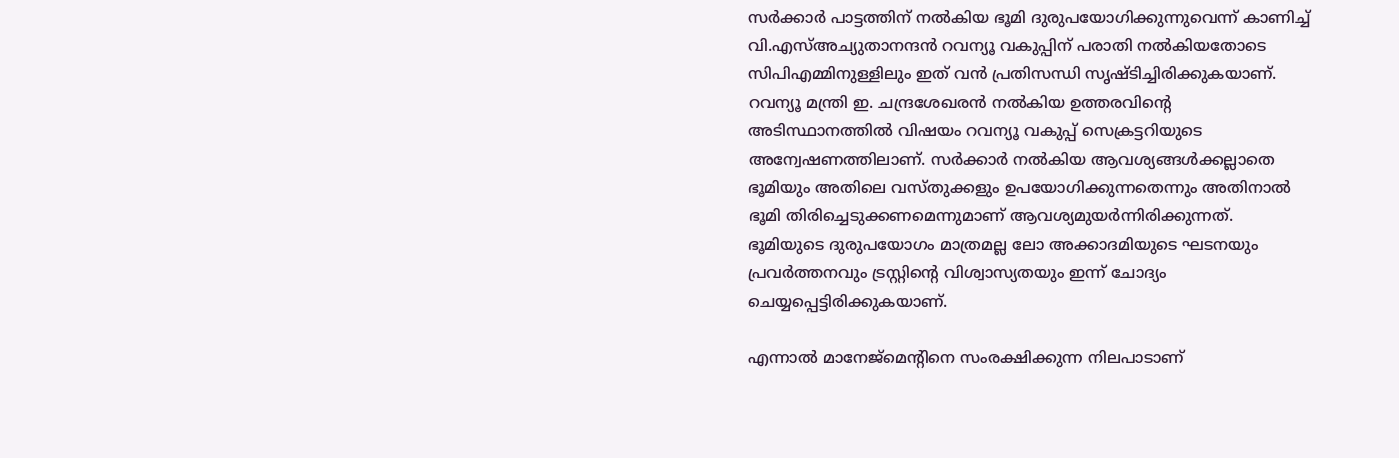സര്‍ക്കാര്‍ പാട്ടത്തിന് നല്‍കിയ ഭൂമി ദുരുപയോഗിക്കുന്നുവെന്ന് കാണിച്ച് വി.എസ്അച്യുതാനന്ദന്‍ റവന്യൂ വകുപ്പിന് പരാതി നല്‍കിയതോടെ സിപിഎമ്മിനുള്ളിലും ഇത് വന്‍ പ്രതിസന്ധി സൃഷ്ടിച്ചിരിക്കുകയാണ്. റവന്യൂ മന്ത്രി ഇ. ചന്ദ്രശേഖരന്‍ നല്‍കിയ ഉത്തരവിന്റെ അടിസ്ഥാനത്തില്‍ വിഷയം റവന്യൂ വകുപ്പ് സെക്രട്ടറിയുടെ അന്വേഷണത്തിലാണ്. സര്‍ക്കാര്‍ നല്‍കിയ ആവശ്യങ്ങള്‍ക്കല്ലാതെ ഭൂമിയും അതിലെ വസ്തുക്കളും ഉപയോഗിക്കുന്നതെന്നും അതിനാല്‍ ഭൂമി തിരിച്ചെടുക്കണമെന്നുമാണ് ആവശ്യമുയര്‍ന്നിരിക്കുന്നത്. ഭൂമിയുടെ ദുരുപയോഗം മാത്രമല്ല ലോ അക്കാദമിയുടെ ഘടനയും പ്രവര്‍ത്തനവും ട്രസ്റ്റിന്റെ വിശ്വാസ്യതയും ഇന്ന് ചോദ്യം ചെയ്യപ്പെട്ടിരിക്കുകയാണ്.

എന്നാല്‍ മാനേജ്‌മെന്റിനെ സംരക്ഷിക്കുന്ന നിലപാടാണ്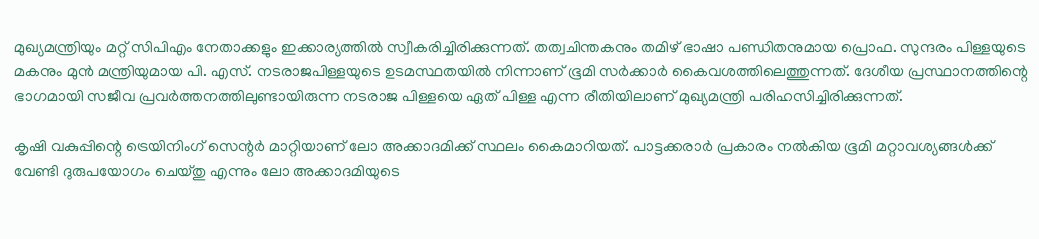മുഖ്യമന്ത്രിയും മറ്റ് സിപിഎം നേതാക്കളും ഇക്കാര്യത്തില്‍ സ്വീകരിച്ചിരിക്കുന്നത്. തത്വചിന്തകനും തമിഴ് ഭാഷാ പണ്ഡിതനുമായ പ്രൊഫ. സുന്ദരം പിള്ളയുടെ മകനും മുന്‍ മന്ത്രിയുമായ പി. എസ്. നടരാജപിള്ളയുടെ ഉടമസ്ഥതയില്‍ നിന്നാണ് ഭൂമി സര്‍ക്കാര്‍ കൈവശത്തിലെത്തുന്നത്. ദേശീയ പ്രസ്ഥാനത്തിന്റെ ഭാഗമായി സജീവ പ്രവര്‍ത്തനത്തിലുണ്ടായിരുന്ന നടരാജ പിള്ളയെ ഏത് പിള്ള എന്ന രീതിയിലാണ് മുഖ്യമന്ത്രി പരിഹസിച്ചിരിക്കുന്നത്.

കൃഷി വകുപ്പിന്റെ ട്രെയിനിംഗ് സെന്റര്‍ മാറ്റിയാണ് ലോ അക്കാദമിക്ക് സ്ഥലം കൈമാറിയത്. പാട്ടക്കരാര്‍ പ്രകാരം നല്‍കിയ ഭൂമി മറ്റാവശ്യങ്ങള്‍ക്ക് വേണ്ടി ദുരുപയോഗം ചെയ്തു എന്നും ലോ അക്കാദമിയുടെ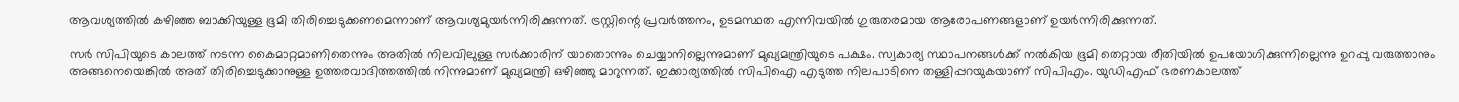ആവശ്യത്തില്‍ കഴിഞ്ഞ ബാക്കിയുള്ള ഭൂമി തിരിച്ചെടുക്കണമെന്നാണ് ആവശ്യമുയര്‍ന്നിരിക്കുന്നത്. ട്രസ്റ്റിന്റെ പ്രവര്‍ത്തനം, ഉടമസ്ഥത എന്നിവയില്‍ ഗുരുതരമായ ആരോപണങ്ങളാണ് ഉയര്‍ന്നിരിക്കുന്നത്.

സര്‍ സിപിയുടെ കാലത്ത് നടന്ന കൈമാറ്റമാണിതെന്നും അതില്‍ നിലവിലുള്ള സര്‍ക്കാരിന് യാതൊന്നും ചെയ്യാനില്ലെന്നുമാണ് മുഖ്യമന്ത്രിയുടെ പക്ഷം. സ്വകാര്യ സ്ഥാപനങ്ങള്‍ക്ക് നല്‍കിയ ഭൂമി തെറ്റായ രീതിയില്‍ ഉപയോഗിക്കുന്നില്ലെന്നു ഉറപ്പു വരുത്താനും അങ്ങനെയെങ്കില്‍ അത് തിരിച്ചെടുക്കാനുള്ള ഉത്തരവാദിത്തത്തില്‍ നിന്നുമാണ് മുഖ്യമന്ത്രി ഒഴിഞ്ഞു മാറുന്നത്. ഇക്കാര്യത്തില്‍ സിപിഐ എടുത്ത നിലപാടിനെ തള്ളിപ്പറയുകയാണ് സിപിഎം. യുഡിഎഫ് ഭരണകാലത്ത്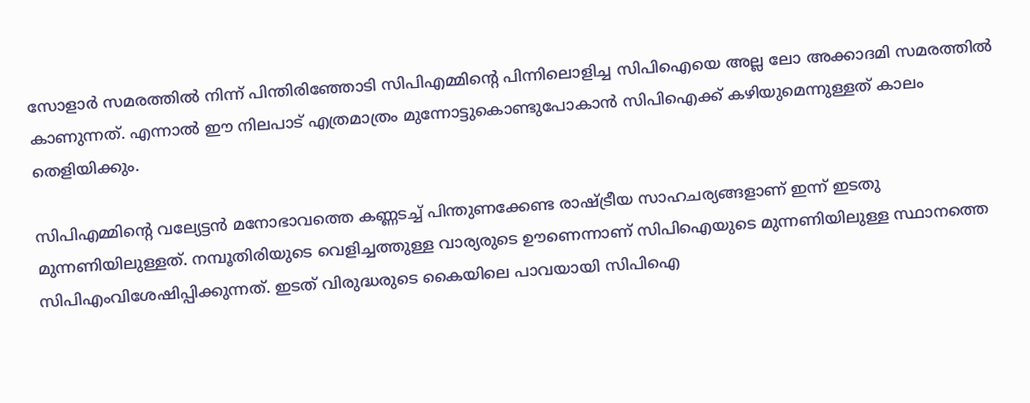സോളാര്‍ സമരത്തില്‍ നിന്ന് പിന്തിരിഞ്ഞോടി സിപിഎമ്മിന്റെ പിന്നിലൊളിച്ച സിപിഐയെ അല്ല ലോ അക്കാദമി സമരത്തില്‍ കാണുന്നത്. എന്നാല്‍ ഈ നിലപാട് എത്രമാത്രം മുന്നോട്ടുകൊണ്ടുപോകാന്‍ സിപിഐക്ക് കഴിയുമെന്നുള്ളത് കാലം തെളിയിക്കും.

സിപിഎമ്മിന്റെ വല്യേട്ടന്‍ മനോഭാവത്തെ കണ്ണടച്ച് പിന്തുണക്കേണ്ട രാഷ്‌ട്രീയ സാഹചര്യങ്ങളാണ് ഇന്ന് ഇടതു മുന്നണിയിലുള്ളത്. നമ്പൂതിരിയുടെ വെളിച്ചത്തുള്ള വാര്യരുടെ ഊണെന്നാണ് സിപിഐയുടെ മുന്നണിയിലുള്ള സ്ഥാനത്തെ സിപിഎംവിശേഷിപ്പിക്കുന്നത്. ഇടത് വിരുദ്ധരുടെ കൈയിലെ പാവയായി സിപിഐ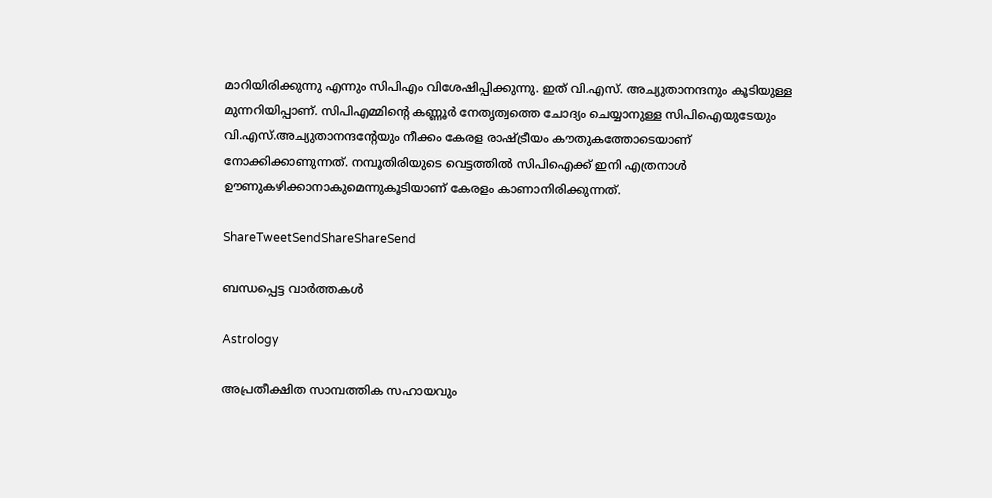മാറിയിരിക്കുന്നു എന്നും സിപിഎം വിശേഷിപ്പിക്കുന്നു. ഇത് വി.എസ്. അച്യുതാനന്ദനും കൂടിയുള്ള മുന്നറിയിപ്പാണ്. സിപിഎമ്മിന്റെ കണ്ണൂര്‍ നേതൃത്വത്തെ ചോദ്യം ചെയ്യാനുള്ള സിപിഐയുടേയും വി.എസ്.അച്യുതാനന്ദന്റേയും നീക്കം കേരള രാഷ്‌ട്രീയം കൗതുകത്തോടെയാണ് നോക്കിക്കാണുന്നത്. നമ്പൂതിരിയുടെ വെട്ടത്തില്‍ സിപിഐക്ക് ഇനി എത്രനാള്‍ ഊണുകഴിക്കാനാകുമെന്നുകൂടിയാണ് കേരളം കാണാനിരിക്കുന്നത്.

ShareTweetSendShareShareSend

ബന്ധപ്പെട്ട വാര്‍ത്തകള്‍

Astrology

അപ്രതീക്ഷിത സാമ്പത്തിക സഹായവും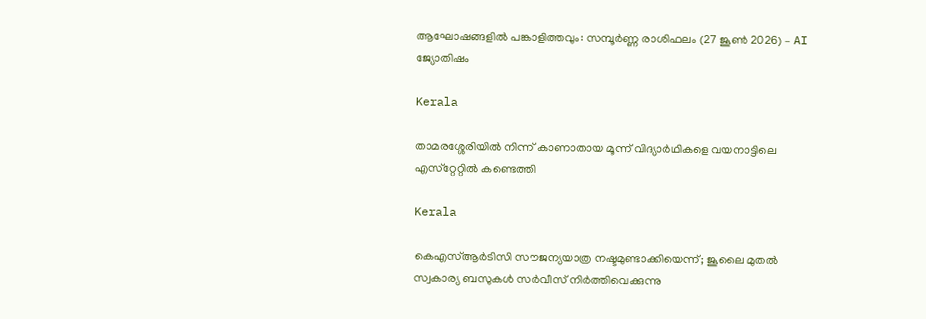ആഘോഷങ്ങളിൽ പങ്കാളിത്തവും: സമ്പൂർണ്ണ രാശിഫലം (27 ജൂൺ 2026) – AI ജ്യോതിഷം

Kerala

താമരശ്ശേരിയില്‍ നിന്ന് കാണാതായ മൂന്ന് വിദ്യാര്‍ഥികളെ വയനാട്ടിലെ എസ്‌റ്റേറ്റില്‍ കണ്ടെത്തി

Kerala

കെഎസ്ആര്‍ടിസി സൗജന്യയാത്ര നഷ്ടമുണ്ടാക്കിയെന്ന്; ജൂലൈ മുതല്‍ സ്വകാര്യ ബസുകള്‍ സര്‍വീസ് നിര്‍ത്തിവെക്കുന്നു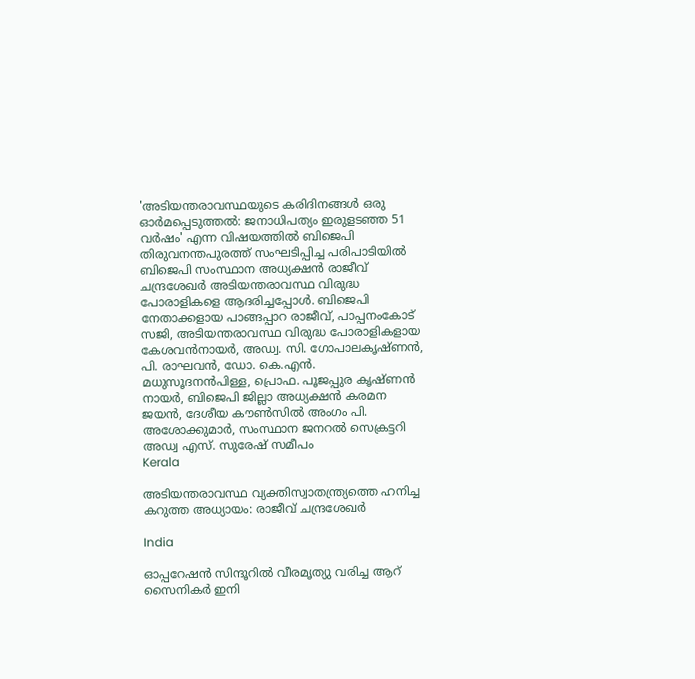'അടിയന്തരാവസ്ഥയുടെ കരിദിനങ്ങള്‍ ഒരു ഓര്‍മപ്പെടുത്തല്‍: ജനാധിപത്യം ഇരുളടഞ്ഞ 51 വര്‍ഷം' എന്ന വിഷയത്തില്‍ ബിജെപി തിരുവനന്തപുരത്ത് സംഘടിപ്പിച്ച പരിപാടിയില്‍ ബിജെപി സംസ്ഥാന അധ്യക്ഷന്‍ രാജീവ് ചന്ദ്രശേഖര്‍ അടിയന്തരാവസ്ഥ വിരുദ്ധ പോരാളികളെ ആദരിച്ചപ്പോള്‍. ബിജെപി നേതാക്കളായ പാങ്ങപ്പാറ രാജീവ്, പാപ്പനംകോട് സജി, അടിയന്തരാവസ്ഥ വിരുദ്ധ പോരാളികളായ കേശവന്‍നായര്‍, അഡ്വ. സി. ഗോപാലകൃഷ്ണന്‍, പി. രാഘവന്‍, ഡോ. കെ.എന്‍. മധുസൂദനന്‍പിള്ള, പ്രൊഫ. പൂജപ്പുര കൃഷ്ണന്‍ നായര്‍, ബിജെപി ജില്ലാ അധ്യക്ഷന്‍ കരമന ജയന്‍, ദേശീയ കൗണ്‍സില്‍ അംഗം പി. അശോക്കുമാര്‍, സംസ്ഥാന ജനറല്‍ സെക്രട്ടറി അഡ്വ എസ്. സുരേഷ് സമീപം
Kerala

അടിയന്തരാവസ്ഥ വ്യക്തിസ്വാതന്ത്ര്യത്തെ ഹനിച്ച കറുത്ത അധ്യായം: രാജീവ് ചന്ദ്രശേഖര്‍

India

ഓപ്പറേഷന്‍ സിന്ദൂറില്‍ വീരമൃത്യു വരിച്ച ആറ് സൈനികര്‍ ഇനി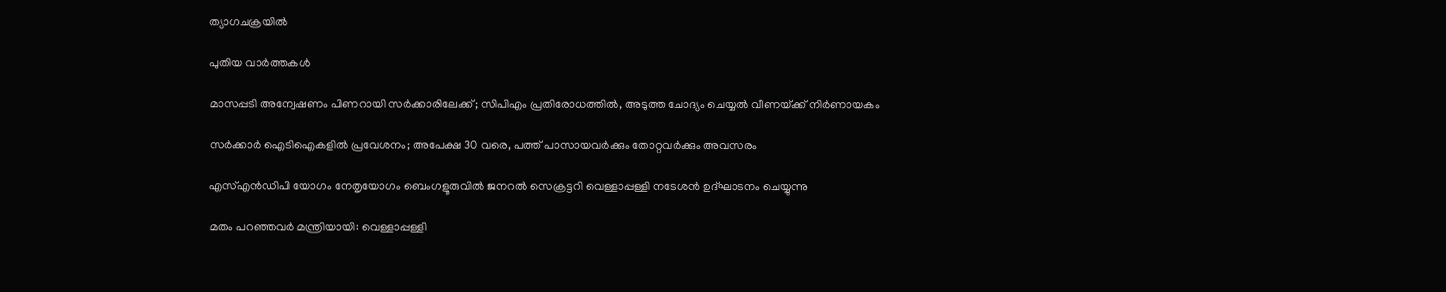ത്യാഗചക്രയില്‍

പുതിയ വാര്‍ത്തകള്‍

മാസപ്പടി അന്വേഷണം പിണറായി സര്‍ക്കാരിലേക്ക്; സിപിഎം പ്രതിരോധത്തില്‍, അടുത്ത ചോദ്യം ചെയ്യല്‍ വീണയ്‌ക്ക് നിര്‍ണായകം

സര്‍ക്കാര്‍ ഐടിഐകളില്‍ പ്രവേശനം; അപേക്ഷ 30 വരെ, പത്ത് പാസായവര്‍ക്കും തോറ്റവര്‍ക്കും അവസരം

എസ്എന്‍ഡിപി യോഗം നേതൃയോഗം ബെംഗളൂരുവില്‍ ജനറല്‍ സെക്രട്ടറി വെള്ളാപ്പള്ളി നടേശന്‍ ഉദ്ഘാടനം ചെയ്യുന്നു

മതം പറഞ്ഞവര്‍ മന്ത്രിയായി: വെള്ളാപ്പള്ളി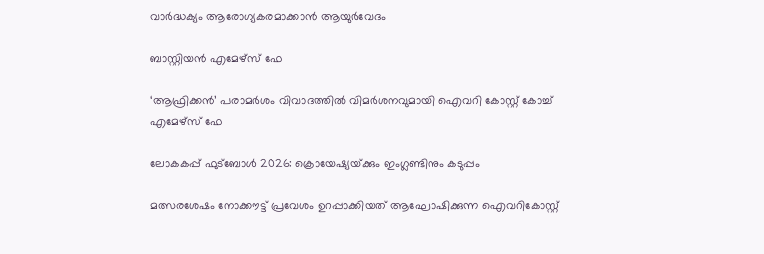വാര്‍ദ്ധക്യം ആരോഗ്യകരമാക്കാന്‍ ആയുര്‍വേദം

ബാസ്റ്റിയന്‍ എമേഴ്‌സ് ഫേ

‘ആഫ്രിക്കന്‍’ പരാമര്‍ശം വിവാദത്തില്‍ വിമര്‍ശനവുമായി ഐവറി കോസ്റ്റ് കോച്ച് എമേഴ്‌സ് ഫേ

ലോകകപ്പ് ഫുട്ബോള്‍ 2026: ക്രൊയേഷ്യയ്‌ക്കും ഇംഗ്ലണ്ടിനും കടുപ്പം

മത്സരശേഷം നോക്കൗട്ട് പ്രവേശം ഉറപ്പാക്കിയത് ആഘോഷിക്കുന്ന ഐവറികോസ്റ്റ്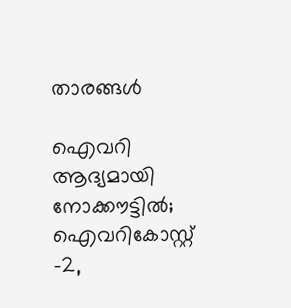താരങ്ങള്‍

ഐവറി ആദ്യമായി നോക്കൗട്ടില്‍; ഐവറികോസ്റ്റ് -2,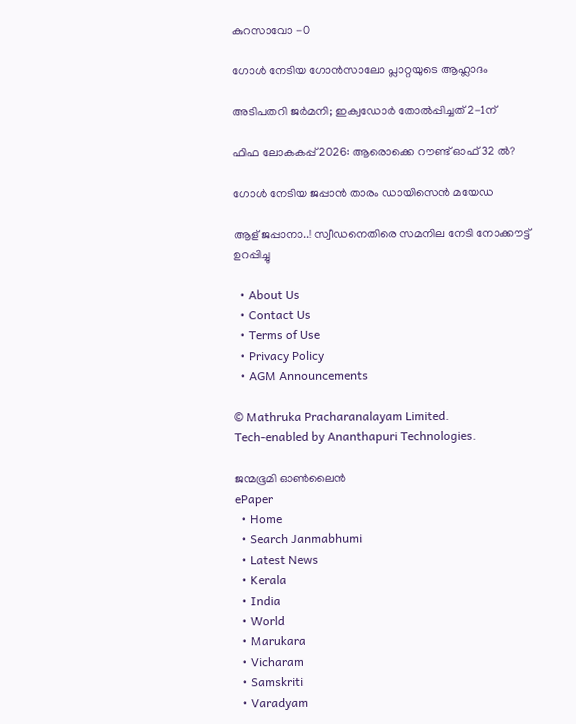കുറസാവോ -0

ഗോള്‍ നേടിയ ഗോന്‍സാലോ പ്ലാറ്റയുടെ ആഹ്ലാദം

അടിപതറി ജര്‍മനി; ഇക്വഡോര്‍ തോല്‍പ്പിച്ചത് 2-1ന്

ഫിഫ ലോകകപ്പ് 2026: ആരൊക്കെ റൗണ്ട് ഓഫ് 32 ല്‍?

ഗോള്‍ നേടിയ ജപ്പാന്‍ താരം ഡായിസെന്‍ മയേഡ

ആള് ജപ്പാനാ..! സ്വീഡനെതിരെ സമനില നേടി നോക്കൗട്ട് ഉറപ്പിച്ചു

  • About Us
  • Contact Us
  • Terms of Use
  • Privacy Policy
  • AGM Announcements

© Mathruka Pracharanalayam Limited.
Tech-enabled by Ananthapuri Technologies.

ജന്മഭൂമി ഓണ്‍ലൈന്‍
ePaper
  • Home
  • Search Janmabhumi
  • Latest News
  • Kerala
  • India
  • World
  • Marukara
  • Vicharam
  • Samskriti
  • Varadyam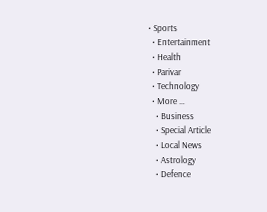• Sports
  • Entertainment
  • Health
  • Parivar
  • Technology
  • More …
    • Business
    • Special Article
    • Local News
    • Astrology
    • Defence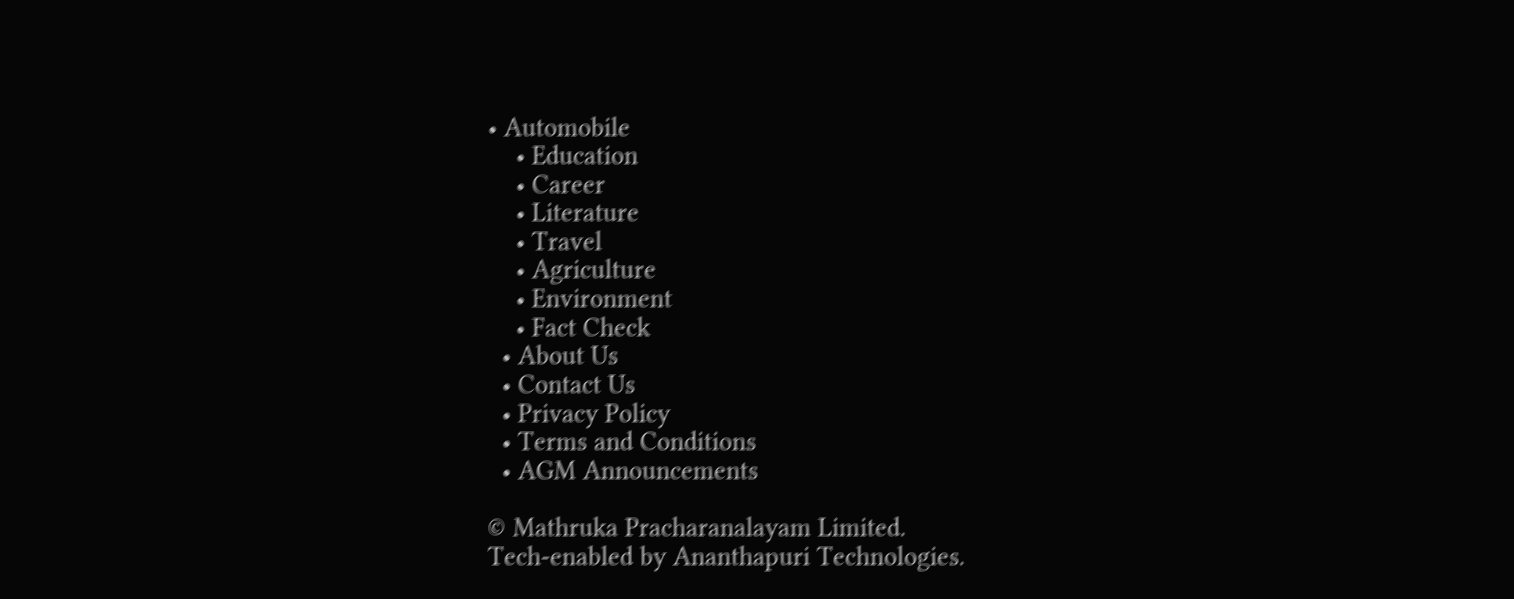• Automobile
    • Education
    • Career
    • Literature
    • Travel
    • Agriculture
    • Environment
    • Fact Check
  • About Us
  • Contact Us
  • Privacy Policy
  • Terms and Conditions
  • AGM Announcements

© Mathruka Pracharanalayam Limited.
Tech-enabled by Ananthapuri Technologies.